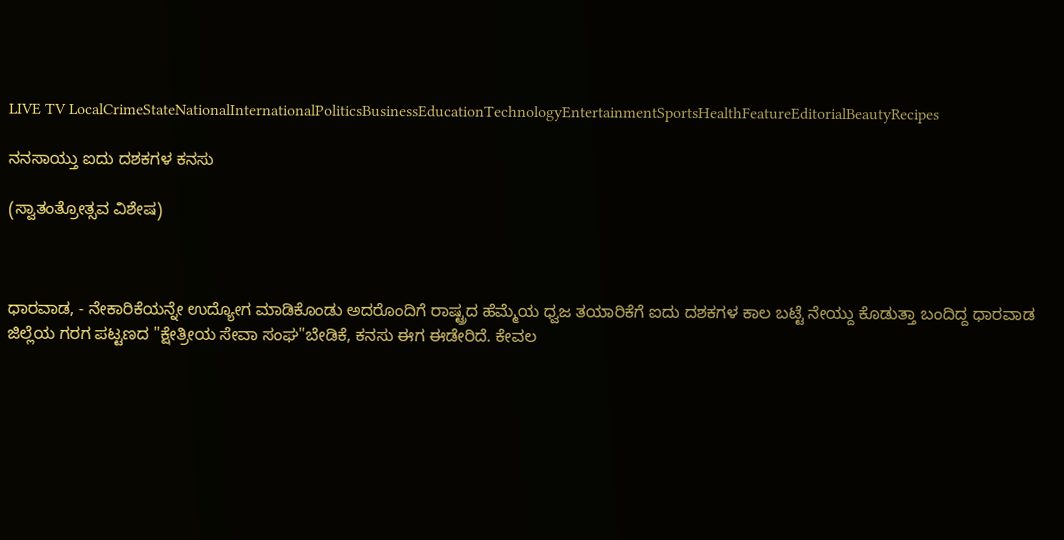LIVE TV LocalCrimeStateNationalInternationalPoliticsBusinessEducationTechnologyEntertainmentSportsHealthFeatureEditorialBeautyRecipes

ನನಸಾಯ್ತು ಐದು ದಶಕಗಳ ಕನಸು

(ಸ್ವಾತಂತ್ರೋತ್ಸವ ವಿಶೇಷ)



ಧಾರವಾಡ, - ನೇಕಾರಿಕೆಯನ್ನೇ ಉದ್ಯೋಗ ಮಾಡಿಕೊಂಡು ಅದರೊಂದಿಗೆ ರಾಷ್ಟ್ರದ ಹೆಮ್ಮೆಯ ಧ್ವಜ ತಯಾರಿಕೆಗೆ ಐದು ದಶಕಗಳ ಕಾಲ ಬಟ್ಟೆ ನೇಯ್ದು ಕೊಡುತ್ತಾ ಬಂದಿದ್ದ ಧಾರವಾಡ ಜಿಲ್ಲೆಯ ಗರಗ ಪಟ್ಟಣದ "ಕ್ಷೇತ್ರೀಯ ಸೇವಾ ಸಂಘ"ಬೇಡಿಕೆ, ಕನಸು ಈಗ ಈಡೇರಿದೆ. ಕೇವಲ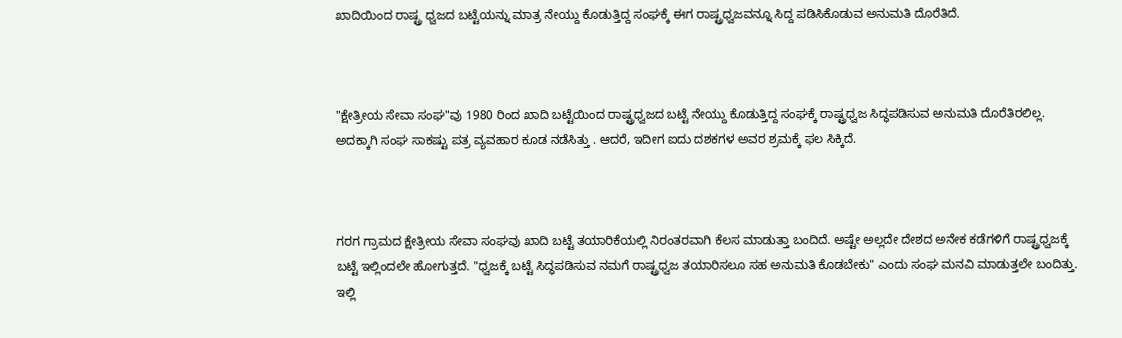ಖಾದಿಯಿಂದ ರಾಷ್ಟ್ರ ಧ್ವಜದ ಬಟ್ಟೆಯನ್ನು ಮಾತ್ರ ನೇಯ್ದು ಕೊಡುತ್ತಿದ್ದ ಸಂಘಕ್ಕೆ ಈಗ ರಾಷ್ಟ್ರಧ್ವಜವನ್ನೂ ಸಿದ್ದ ಪಡಿಸಿಕೊಡುವ ಅನುಮತಿ ದೊರೆತಿದೆ.



"ಕ್ಷೇತ್ರೀಯ ಸೇವಾ ಸಂಘ"ವು 1980 ರಿಂದ ಖಾದಿ ಬಟ್ಟೆಯಿಂದ ರಾಷ್ಟ್ರಧ್ವಜದ ಬಟ್ಟೆ ನೇಯ್ದು ಕೊಡುತ್ತಿದ್ದ ಸಂಘಕ್ಕೆ ರಾಷ್ಟ್ರಧ್ವಜ ಸಿದ್ಧಪಡಿಸುವ ಅನುಮತಿ ದೊರೆತಿರಲಿಲ್ಲ. ಅದಕ್ಕಾಗಿ ಸಂಘ ಸಾಕಷ್ಟು ಪತ್ರ ವ್ಯವಹಾರ ಕೂಡ ನಡೆಸಿತ್ತು . ಆದರೆ, ಇದೀಗ ಐದು ದಶಕಗಳ ಅವರ ಶ್ರಮಕ್ಕೆ ಫಲ ಸಿಕ್ಕಿದೆ.



ಗರಗ ಗ್ರಾಮದ ಕ್ಷೇತ್ರೀಯ ಸೇವಾ ಸಂಘವು ಖಾದಿ ಬಟ್ಟೆ ತಯಾರಿಕೆಯಲ್ಲಿ ನಿರಂತರವಾಗಿ ಕೆಲಸ ಮಾಡುತ್ತಾ ಬಂದಿದೆ. ಅಷ್ಟೇ ಅಲ್ಲದೇ ದೇಶದ ಅನೇಕ ಕಡೆಗಳಿಗೆ ರಾಷ್ಟ್ರಧ್ವಜಕ್ಕೆ ಬಟ್ಟೆ ಇಲ್ಲಿಂದಲೇ ಹೋಗುತ್ತದೆ. "ಧ್ವಜಕ್ಕೆ ಬಟ್ಟೆ ಸಿದ್ಧಪಡಿಸುವ ನಮಗೆ ರಾಷ್ಟ್ರಧ್ವಜ ತಯಾರಿಸಲೂ ಸಹ ಅನುಮತಿ ಕೊಡಬೇಕು" ಎಂದು ಸಂಘ ಮನವಿ ಮಾಡುತ್ತಲೇ ಬಂದಿತ್ತು. ಇಲ್ಲಿ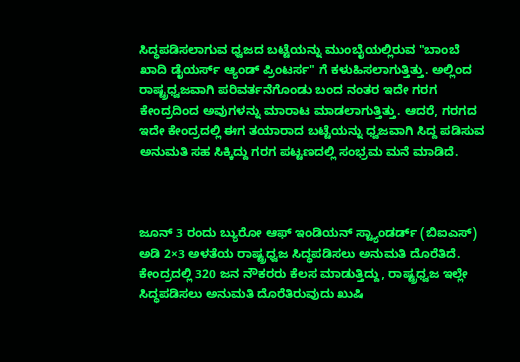ಸಿದ್ಧಪಡಿಸಲಾಗುವ ಧ್ವಜದ ಬಟ್ಟೆಯನ್ನು ಮುಂಬೈಯಲ್ಲಿರುವ "ಬಾಂಬೆ ಖಾದಿ ಡೈಯರ್ಸ್ ಆ್ಯಂಡ್ ಪ್ರಿಂಟರ್ಸ" ಗೆ ಕಳುಹಿಸಲಾಗುತ್ತಿತ್ತು. ಅಲ್ಲಿಂದ ರಾಷ್ಟ್ರಧ್ವಜವಾಗಿ ಪರಿವರ್ತನೆಗೊಂಡು ಬಂದ ನಂತರ ಇದೇ ಗರಗ ಕೇಂದ್ರದಿಂದ ಅವುಗಳನ್ನು ಮಾರಾಟ ಮಾಡಲಾಗುತ್ತಿತ್ತು. ಆದರೆ, ಗರಗದ ಇದೇ ಕೇಂದ್ರದಲ್ಲಿ ಈಗ ತಯಾರಾದ ಬಟ್ಟೆಯನ್ನು ಧ್ವಜವಾಗಿ ಸಿದ್ದ ಪಡಿಸುವ ಅನುಮತಿ ಸಹ ಸಿಕ್ಕಿದ್ದು ಗರಗ ಪಟ್ಟಣದಲ್ಲಿ ಸಂಭ್ರಮ ಮನೆ ಮಾಡಿದೆ.



ಜೂನ್ 3 ರಂದು ಬ್ಯುರೋ ಆಫ್ ಇಂಡಿಯನ್ ಸ್ಟ್ಯಾಂಡರ್ಡ್ (ಬಿಐಎಸ್) ಅಡಿ 2×3 ಅಳತೆಯ ರಾಷ್ಟ್ರಧ್ವಜ ಸಿದ್ಧಪಡಿಸಲು ಅನುಮತಿ ದೊರೆತಿದೆ. ಕೇಂದ್ರದಲ್ಲಿ 320 ಜನ ನೌಕರರು ಕೆಲಸ ಮಾಡುತ್ತಿದ್ದು, ರಾಷ್ಟ್ರಧ್ವಜ ಇಲ್ಲೇ ಸಿದ್ಧಪಡಿಸಲು ಅನುಮತಿ ದೊರೆತಿರುವುದು ಖುಷಿ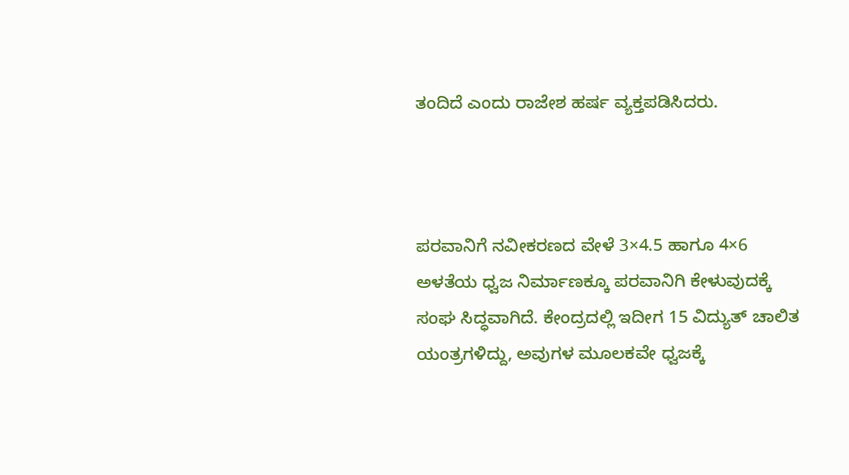ತಂದಿದೆ ಎಂದು ರಾಜೇಶ ಹರ್ಷ ವ್ಯಕ್ತಪಡಿಸಿದರು.



ಪರವಾನಿಗೆ ನವೀಕರಣದ ವೇಳೆ 3×4.5 ಹಾಗೂ 4×6 ಅಳತೆಯ ಧ್ವಜ ನಿರ್ಮಾಣಕ್ಕೂ ಪರವಾನಿಗಿ ಕೇಳುವುದಕ್ಕೆ ಸಂಘ ಸಿದ್ಧವಾಗಿದೆ. ಕೇಂದ್ರದಲ್ಲಿ ಇದೀಗ 15 ವಿದ್ಯುತ್ ಚಾಲಿತ ಯಂತ್ರಗಳಿದ್ದು, ಅವುಗಳ ಮೂಲಕವೇ ಧ್ವಜಕ್ಕೆ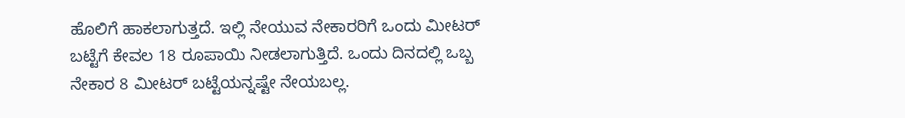ಹೊಲಿಗೆ ಹಾಕಲಾಗುತ್ತದೆ. ಇಲ್ಲಿ ನೇಯುವ ನೇಕಾರರಿಗೆ ಒಂದು ಮೀಟರ್ ಬಟ್ಟೆಗೆ ಕೇವಲ 18 ರೂಪಾಯಿ ನೀಡಲಾಗುತ್ತಿದೆ. ಒಂದು ದಿನದಲ್ಲಿ ಒಬ್ಬ ನೇಕಾರ 8 ಮೀಟರ್ ಬಟ್ಟೆಯನ್ನಷ್ಟೇ ನೇಯಬಲ್ಲ.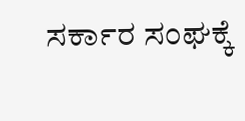ಸರ್ಕಾರ ಸಂಘಕ್ಕೆ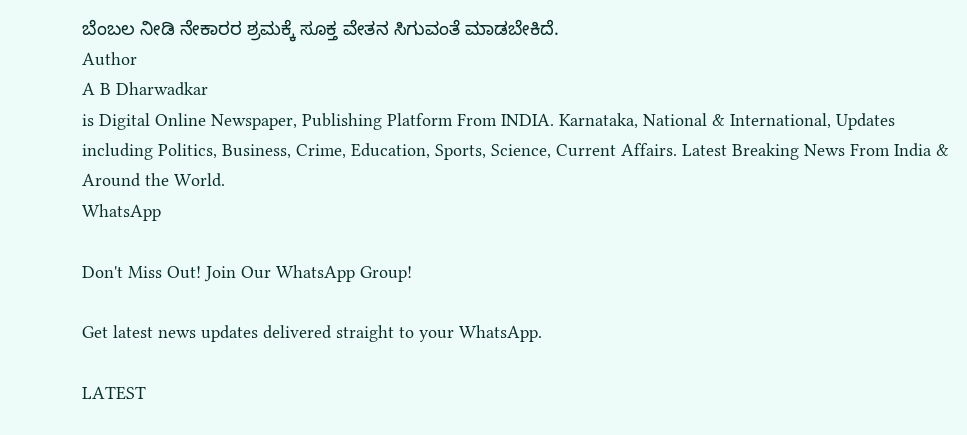ಬೆಂಬಲ ನೀಡಿ ನೇಕಾರರ ಶ್ರಮಕ್ಕೆ ಸೂಕ್ತ ವೇತನ ಸಿಗುವಂತೆ ಮಾಡಬೇಕಿದೆ.
Author
A B Dharwadkar
is Digital Online Newspaper, Publishing Platform From INDIA. Karnataka, National & International, Updates including Politics, Business, Crime, Education, Sports, Science, Current Affairs. Latest Breaking News From India & Around the World.
WhatsApp

Don't Miss Out! Join Our WhatsApp Group!

Get latest news updates delivered straight to your WhatsApp.

LATEST